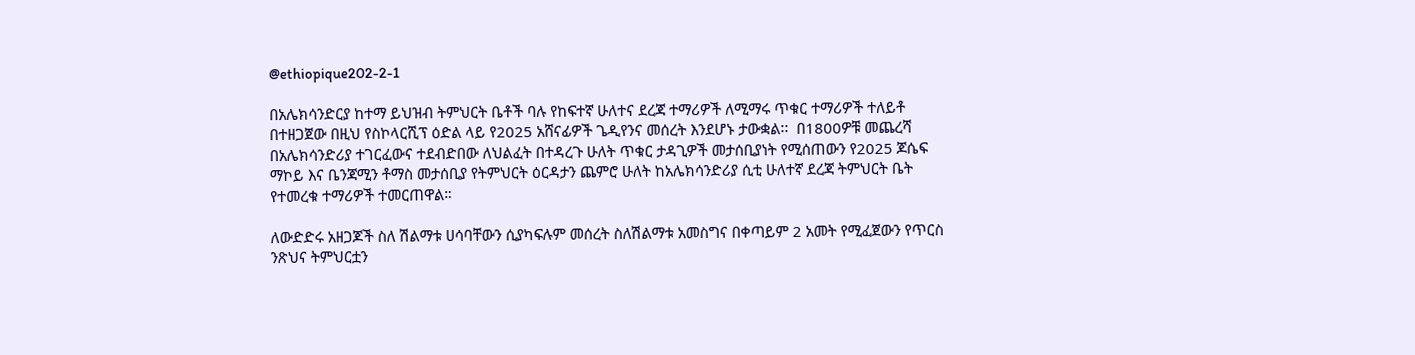@ethiopique202-2-1

በአሌክሳንድርያ ከተማ ይህዝብ ትምህርት ቤቶች ባሉ የከፍተኛ ሁለተና ደረጃ ተማሪዎች ለሚማሩ ጥቁር ተማሪዎች ተለይቶ በተዘጋጀው በዚህ የስኮላርሺፕ ዕድል ላይ የ2025 አሸናፊዎች ጌዲየንና መሰረት እንደሆኑ ታውቋል፡፡  በ1800ዎቹ መጨረሻ በአሌክሳንድሪያ ተገርፈውና ተደብድበው ለህልፈት በተዳረጉ ሁለት ጥቁር ታዳጊዎች መታሰቢያነት የሚሰጠውን የ2025 ጆሴፍ ማኮይ እና ቤንጃሚን ቶማስ መታሰቢያ የትምህርት ዕርዳታን ጨምሮ ሁለት ከአሌክሳንድሪያ ሲቲ ሁለተኛ ደረጃ ትምህርት ቤት የተመረቁ ተማሪዎች ተመርጠዋል።

ለውድድሩ አዘጋጆች ስለ ሽልማቱ ሀሳባቸውን ሲያካፍሉም መሰረት ስለሽልማቱ አመስግና በቀጣይም 2 አመት የሚፈጀውን የጥርስ ንጽህና ትምህርቷን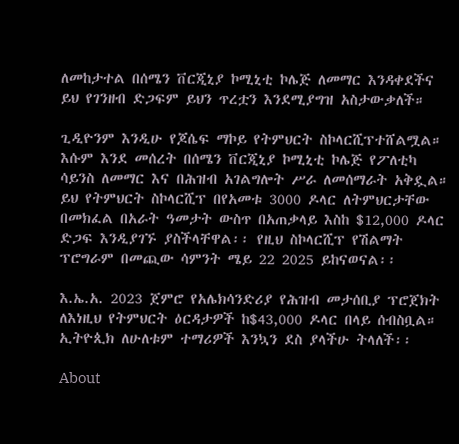ለመከታተል በሰሜን ቨርጂኒያ ኮሚኒቲ ኮሌጅ ለመማር እንዳቀደችና ይህ የገንዘብ ድጋፍም ይህን ጥረቷን እንደሚያግዝ አስታውቃለች።

ጊዲዮንም እንዲሁ የጆሴፍ ማኮይ የትምህርት ስኮላርሺፕተሸልሟል። እሱም እንደ መሰረት በሰሜን ቨርጂኒያ ኮሚኒቲ ኮሌጅ የፖለቲካ ሳይንስ ለመማር እና በሕዝብ አገልግሎት ሥራ ለመሰማራት አቅዷል። ይህ የትምህርት ስኮላርሺፕ በየአመቱ 3000 ዶላር ለትምህርታቸው በመክፈል በአራት ዓመታት ውስጥ በአጠቃላይ እስከ $12,000 ዶላር ድጋፍ እንዲያገኙ ያስችላቸዋል፡፡ የዚህ ስኮላርሺፕ የሽልማት ፕሮግራም በመጪው ሳምንት ሜይ 22 2025 ይከናወናል፡፡

እ.ኤ.አ. 2023 ጀምሮ የአሌክሳንድሪያ የሕዝብ መታሰቢያ ፕሮጀክት ለእነዚህ የትምህርት ዕርዳታዎች ከ$43,000 ዶላር በላይ ሰብስቧል። ኢትዮጲክ ለሁለቱም ተማሪዎች እንኳን ደስ ያላችሁ ትላለች፡፡

About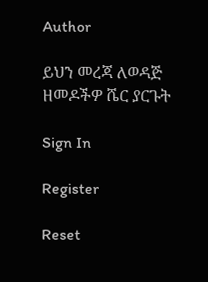Author

ይህን መረጃ ለወዳጅ ዘመዶችዎ ሼር ያርጉት

Sign In

Register

Reset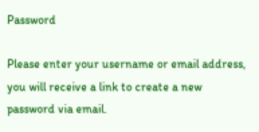Password

Please enter your username or email address, you will receive a link to create a new password via email.